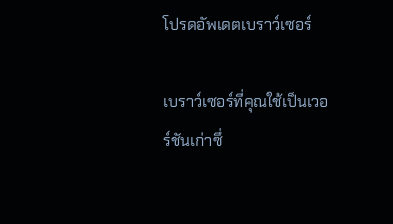โปรดอัพเดตเบราว์เซอร์

เบราว์เซอร์ที่คุณใช้เป็นเวอร์ชันเก่าซึ่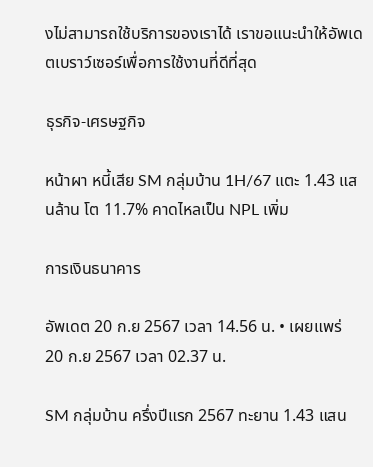งไม่สามารถใช้บริการของเราได้ เราขอแนะนำให้อัพเดตเบราว์เซอร์เพื่อการใช้งานที่ดีที่สุด

ธุรกิจ-เศรษฐกิจ

หน้าผา หนี้เสีย SM กลุ่มบ้าน 1H/67 แตะ 1.43 แสนล้าน โต 11.7% คาดไหลเป็น NPL เพิ่ม

การเงินธนาคาร

อัพเดต 20 ก.ย 2567 เวลา 14.56 น. • เผยแพร่ 20 ก.ย 2567 เวลา 02.37 น.

SM กลุ่มบ้าน ครึ่งปีแรก 2567 ทะยาน 1.43 แสน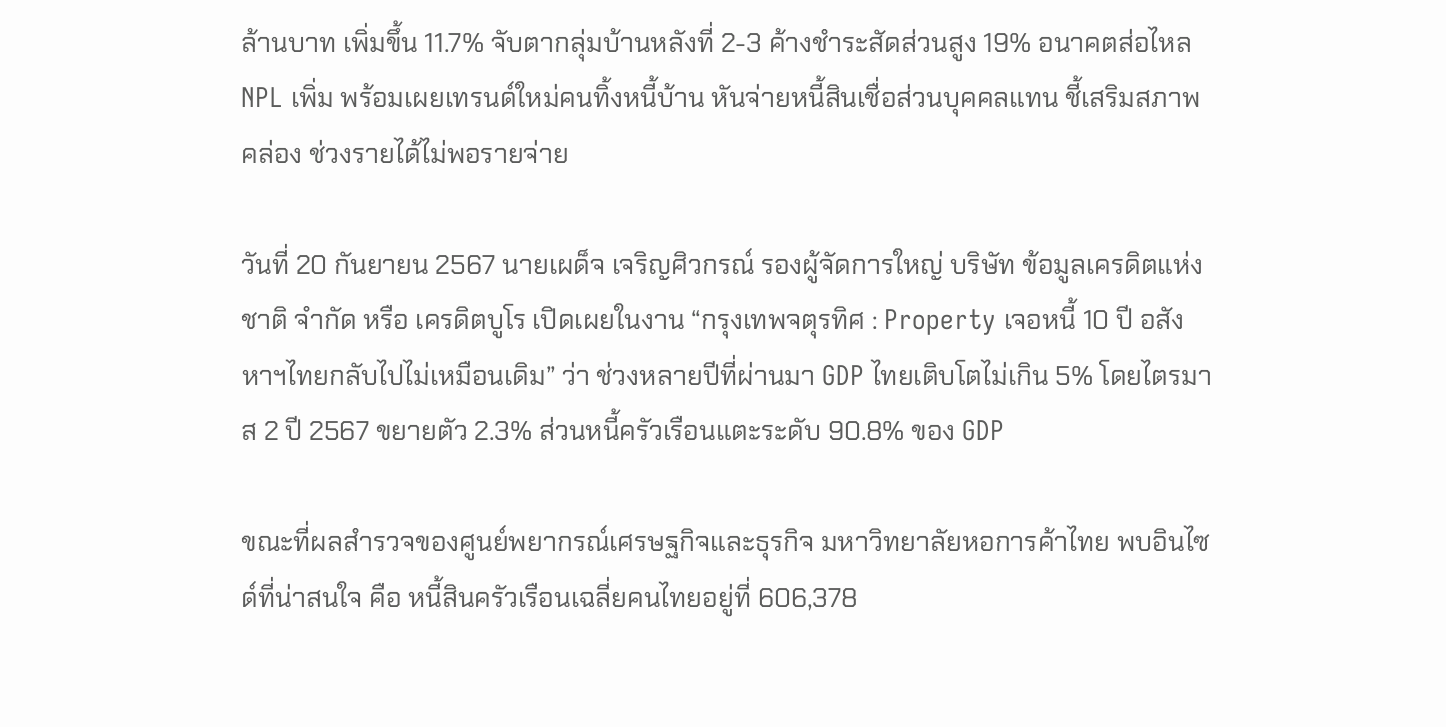ล้านบาท เพิ่มขึ้น 11.7% จับตากลุ่มบ้านหลังที่ 2-3 ค้างชำระสัดส่วนสูง 19% อนาคตส่อไหล NPL เพิ่ม พร้อมเผยเทรนด์ใหม่คนทิ้งหนี้บ้าน หันจ่ายหนี้สินเชื่อส่วนบุคคลแทน ชี้เสริมสภาพคล่อง ช่วงรายได้ไม่พอรายจ่าย

วันที่ 20 กันยายน 2567 นายเผด็จ เจริญศิวกรณ์ รองผู้จัดการใหญ่ บริษัท ข้อมูลเครดิตแห่งชาติ จำกัด หรือ เครดิตบูโร เปิดเผยในงาน “กรุงเทพจตุรทิศ : Property เจอหนี้ 10 ปี อสังหาฯไทยกลับไปไม่เหมือนเดิม” ว่า ช่วงหลายปีที่ผ่านมา GDP ไทยเติบโตไม่เกิน 5% โดยไตรมาส 2 ปี 2567 ขยายตัว 2.3% ส่วนหนี้ครัวเรือนแตะระดับ 90.8% ของ GDP

ขณะที่ผลสำรวจของศูนย์พยากรณ์เศรษฐกิจและธุรกิจ มหาวิทยาลัยหอการค้าไทย พบอินไซด์ที่น่าสนใจ คือ หนี้สินครัวเรือนเฉลี่ยคนไทยอยู่ที่ 606,378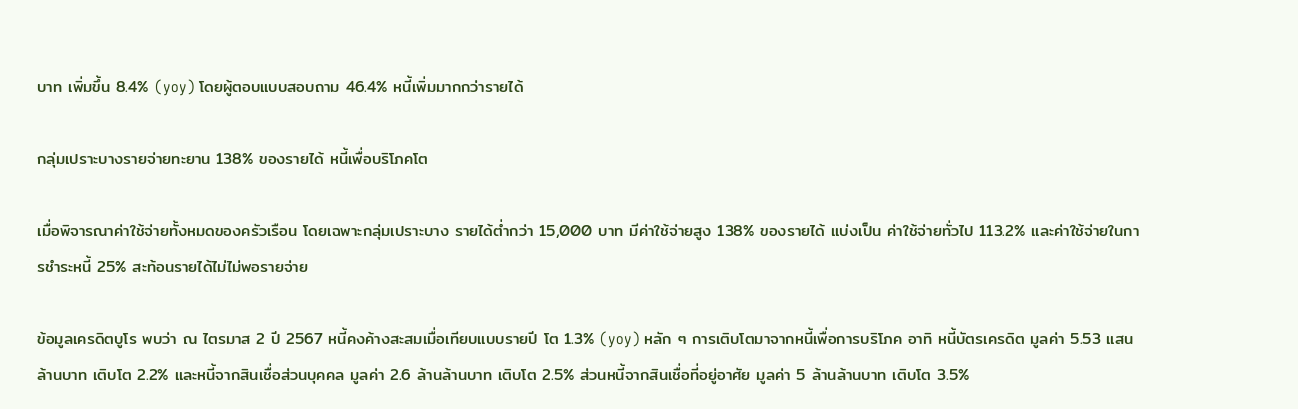บาท เพิ่มขึ้น 8.4% (yoy) โดยผู้ตอบแบบสอบถาม 46.4% หนี้เพิ่มมากกว่ารายได้

กลุ่มเปราะบางรายจ่ายทะยาน 138% ของรายได้ หนี้เพื่อบริโภคโต

เมื่อพิจารณาค่าใช้จ่ายทั้งหมดของครัวเรือน โดยเฉพาะกลุ่มเปราะบาง รายได้ต่ำกว่า 15,000 บาท มีค่าใช้จ่ายสูง 138% ของรายได้ แบ่งเป็น ค่าใช้จ่ายทั่วไป 113.2% และค่าใช้จ่ายในการชำระหนี้ 25% สะท้อนรายได้ไม่ไม่พอรายจ่าย

ข้อมูลเครดิตบูโร พบว่า ณ ไตรมาส 2 ปี 2567 หนี้คงค้างสะสมเมื่อเทียบแบบรายปี โต 1.3% (yoy) หลัก ๆ การเติบโตมาจากหนี้เพื่อการบริโภค อาทิ หนี้บัตรเครดิต มูลค่า 5.53 แสนล้านบาท เติบโต 2.2% และหนี้จากสินเชื่อส่วนบุคคล มูลค่า 2.6 ล้านล้านบาท เติบโต 2.5% ส่วนหนี้จากสินเชื่อที่อยู่อาศัย มูลค่า 5 ล้านล้านบาท เติบโต 3.5%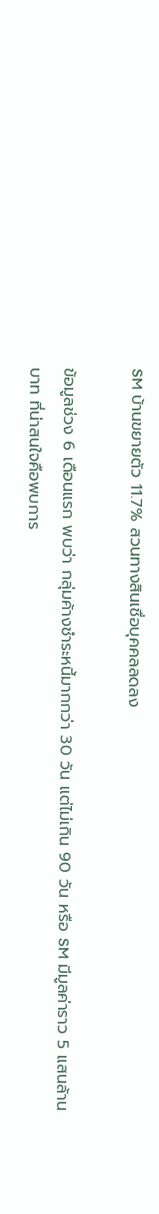SM บ้านขยายตัว 11.7% สวนทางสินเชื่อบุคคลลดลง

ข้อมูลช่วง 6 เดือนแรก พบว่า กลุ่มค้างชำระหนี้มากกว่า 30 วัน แต่ไม่เกิน 90 วัน หรือ SM มีมูลค่าราว 5 แสนล้านบาท ที่น่าสนใจคือพบการ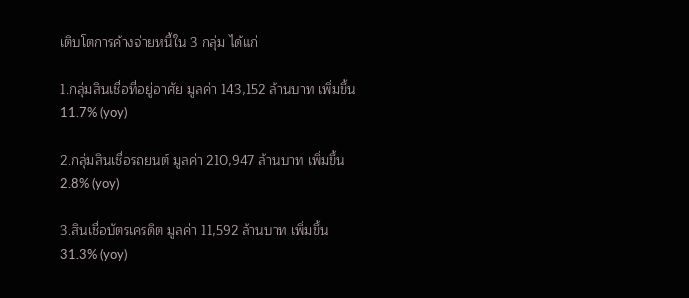เติบโตการค้างจ่ายหนี้ใน 3 กลุ่ม ได้แก่

1.กลุ่มสินเชื่อที่อยู่อาศัย มูลค่า 143,152 ล้านบาท เพิ่มขึ้น 11.7% (yoy)

2.กลุ่มสินเชื่อรถยนต์ มูลค่า 210,947 ล้านบาท เพิ่มขึ้น 2.8% (yoy)

3.สินเชื่อบัตรเครดิต มูลค่า 11,592 ล้านบาท เพิ่มขึ้น 31.3% (yoy)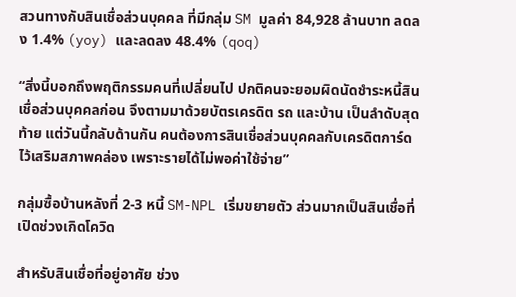สวนทางกับสินเชื่อส่วนบุคคล ที่มีกลุ่ม SM มูลค่า 84,928 ล้านบาท ลดลง 1.4% (yoy) และลดลง 48.4% (qoq)

“สิ่งนี้บอกถึงพฤติกรรมคนที่เปลี่ยนไป ปกติคนจะยอมผิดนัดชำระหนี้สินเชื่อส่วนบุคคลก่อน จึงตามมาด้วยบัตรเครดิต รถ และบ้าน เป็นลำดับสุดท้าย แต่วันนี้กลับด้านกัน คนต้องการสินเชื่อส่วนบุคคลกับเครดิตการ์ดไว้เสริมสภาพคล่อง เพราะรายได้ไม่พอค่าใช้จ่าย”

กลุ่มซื้อบ้านหลังที่ 2-3 หนี้ SM-NPL เริ่มขยายตัว ส่วนมากเป็นสินเชื่อที่เปิดช่วงเกิดโควิด

สำหรับสินเชื่อที่อยู่อาศัย ช่วง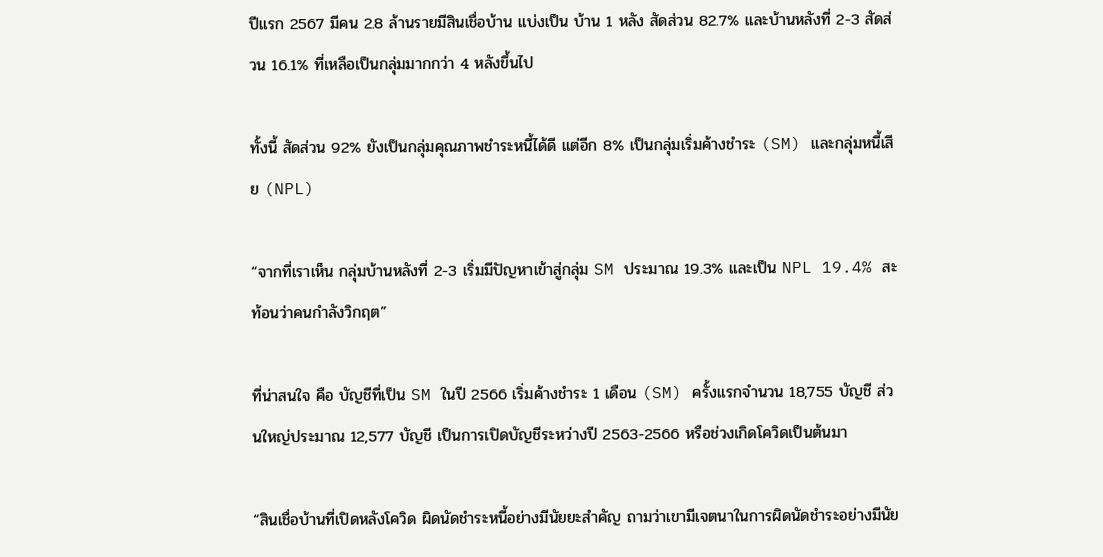ปีแรก 2567 มีคน 2.8 ล้านรายมีสินเชื่อบ้าน แบ่งเป็น บ้าน 1 หลัง สัดส่วน 82.7% และบ้านหลังที่ 2-3 สัดส่วน 16.1% ที่เหลือเป็นกลุ่มมากกว่า 4 หลังขึ้นไป

ทั้งนี้ สัดส่วน 92% ยังเป็นกลุ่มคุณภาพชำระหนี้ได้ดี แต่อีก 8% เป็นกลุ่มเริ่มค้างชำระ (SM) และกลุ่มหนี้เสีย (NPL)

“จากที่เราเห็น กลุ่มบ้านหลังที่ 2-3 เริ่มมีปัญหาเข้าสู่กลุ่ม SM ประมาณ 19.3% และเป็น NPL 19.4% สะท้อนว่าคนกำลังวิกฤต”

ที่น่าสนใจ คือ บัญชีที่เป็น SM ในปี 2566 เริ่มค้างชำระ 1 เดือน (SM) ครั้งแรกจำนวน 18,755 บัญชี ส่วนใหญ่ประมาณ 12,577 บัญชี เป็นการเปิดบัญชีระหว่างปี 2563-2566 หรือช่วงเกิดโควิดเป็นต้นมา

“สินเชื่อบ้านที่เปิดหลังโควิด ผิดนัดชำระหนี้อย่างมีนัยยะสำคัญ ถามว่าเขามีเจตนาในการผิดนัดชำระอย่างมีนัย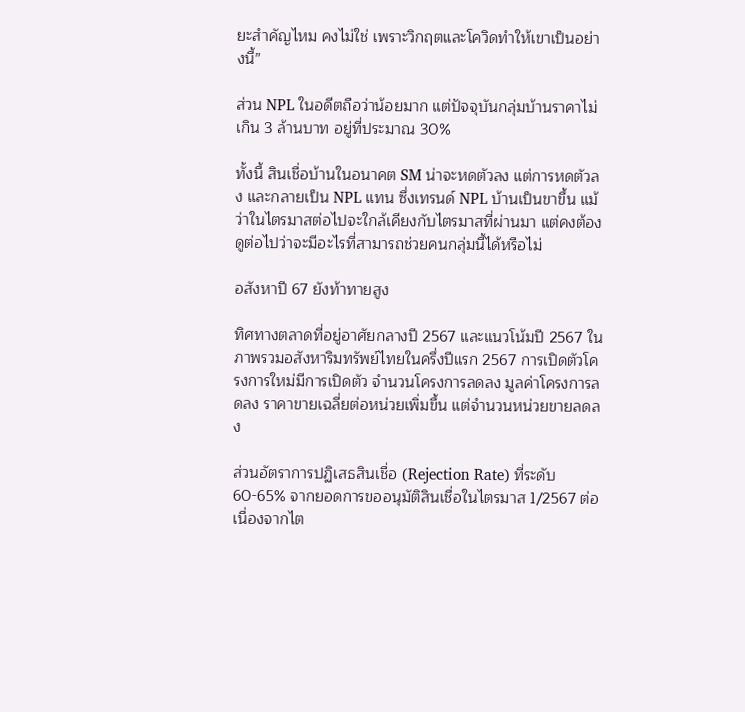ยะสำคัญไหม คงไม่ใช่ เพราะวิกฤตและโควิดทำให้เขาเป็นอย่างนี้”

ส่วน NPL ในอดีตถือว่าน้อยมาก แต่ปัจจุบันกลุ่มบ้านราคาไม่เกิน 3 ล้านบาท อยู่ที่ประมาณ 30%

ทั้งนี้ สินเชื่อบ้านในอนาคต SM น่าจะหดตัวลง แต่การหดตัวลง และกลายเป็น NPL แทน ซึ่งเทรนด์ NPL บ้านเป็นขาขึ้น แม้ว่าในไตรมาสต่อไปจะใกล้เคียงกับไตรมาสที่ผ่านมา แต่คงต้องดูต่อไปว่าจะมีอะไรที่สามารถช่วยคนกลุ่มนี้ได้หรือไม่

อสังหาปี 67 ยังท้าทายสูง

ทิศทางตลาดที่อยู่อาศัยกลางปี 2567 และแนวโน้มปี 2567 ในภาพรวมอสังหาริมทรัพย์ไทยในครึ่งปีแรก 2567 การเปิดตัวโครงการใหม่มีการเปิดตัว จำนวนโครงการลดลง มูลค่าโครงการลดลง ราคาขายเฉลี่ยต่อหน่วยเพิ่มขึ้น แต่จำนวนหน่วยขายลดลง

ส่วนอัตราการปฏิเสธสินเชื่อ (Rejection Rate) ที่ระดับ 60-65% จากยอดการขออนุมัติสินเชื่อในไตรมาส 1/2567 ต่อเนื่องจากไต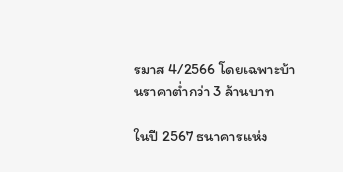รมาส 4/2566 โดยเฉพาะบ้านราคาต่ำกว่า 3 ล้านบาท

ในปี 2567 ธนาคารแห่ง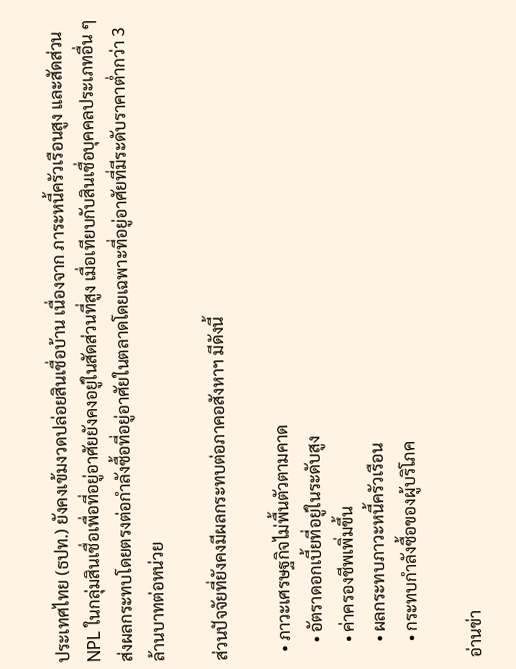ประเทศไทย (ธปท.) ยังคงเข้มงวดปล่อยสินเชื่อบ้าน เนื่องจาก ภาระหนี้ครัวเรือนสูง และสัดส่วน NPL ในกลุ่มสินเชื่อเพื่อที่อยู่อาศัยยังคงอยู่ในสัดส่วนที่สูง เมื่อเทียบกับสินเชื่อบุคคลประเภทอื่น ๆ ส่งผลกระทบโดยตรงต่อกำลังซื้อที่อยู่อาศัยในตลาดโดยเฉพาะที่อยู่อาศัยที่มีระดับราคาต่ำกว่า 3 ล้านบาทต่อหน่วย

ส่วนปัจจัยที่ยังคงมีผลกระทบต่อภาคอสังหาฯ มีดังนี้

  • ภาวะเศรษฐกิจไม่พื้นตัวตามคาด
    • อัตราดอกเบี้ยที่อยู่ในระดับสูง
    • ค่าครองชีพเพิ่มขึ้น
    • ผลกระทบภาวะหนี้ครัวเรือน
    • กระทบกำลังซื้อของผู้บริโภค

อ่านข่า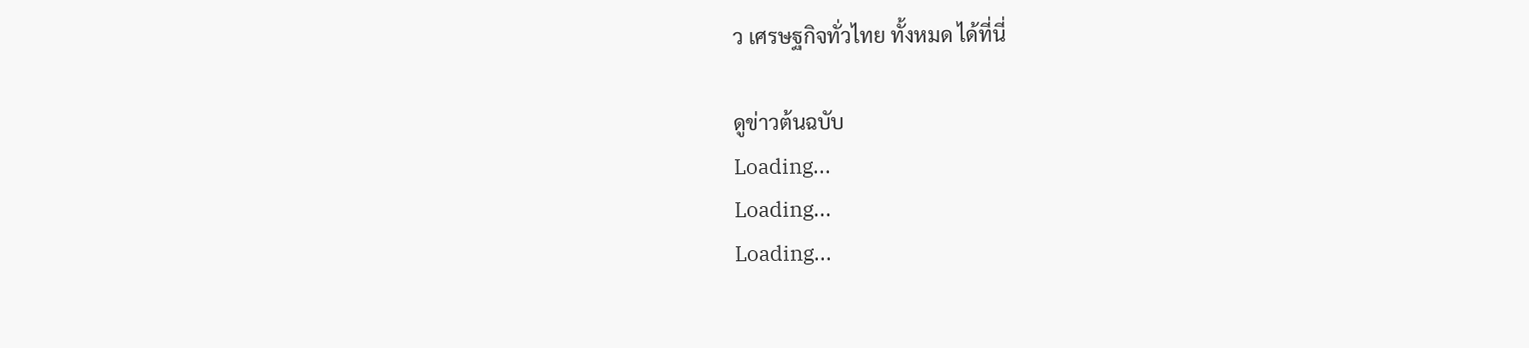ว เศรษฐกิจทั่วไทย ทั้งหมด ได้ที่นี่

ดูข่าวต้นฉบับ
Loading...
Loading...
Loading...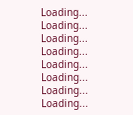Loading...
Loading...
Loading...
Loading...
Loading...
Loading...
Loading...
Loading...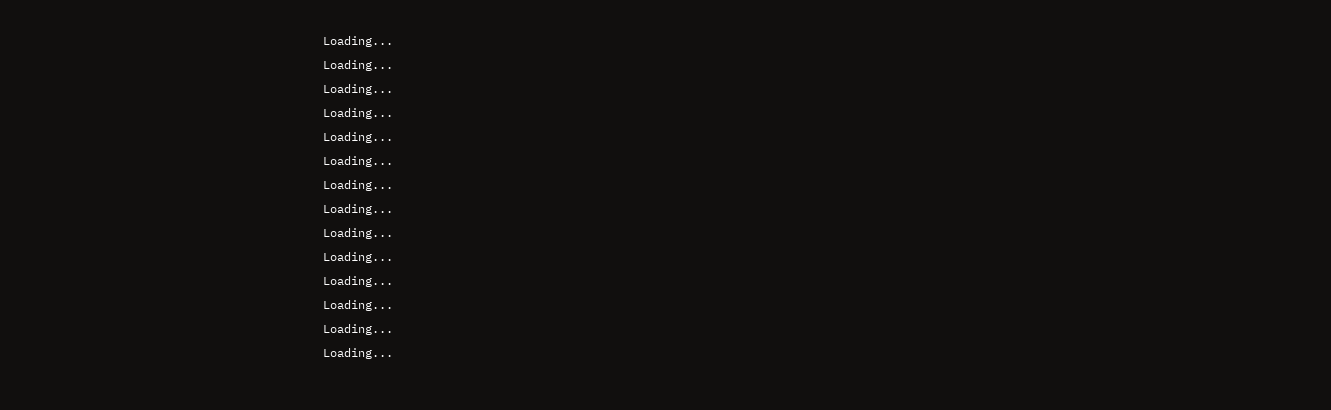Loading...
Loading...
Loading...
Loading...
Loading...
Loading...
Loading...
Loading...
Loading...
Loading...
Loading...
Loading...
Loading...
Loading...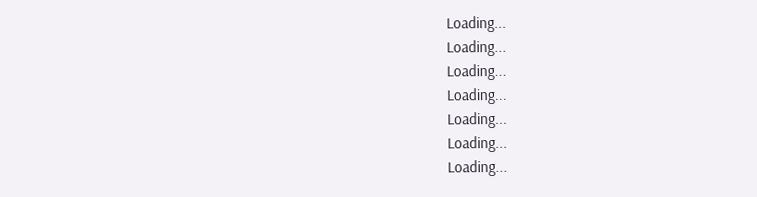Loading...
Loading...
Loading...
Loading...
Loading...
Loading...
Loading...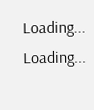Loading...
Loading...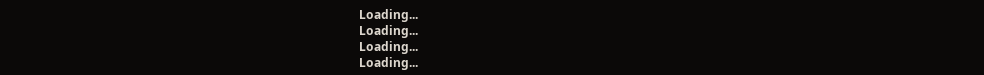Loading...
Loading...
Loading...
Loading...